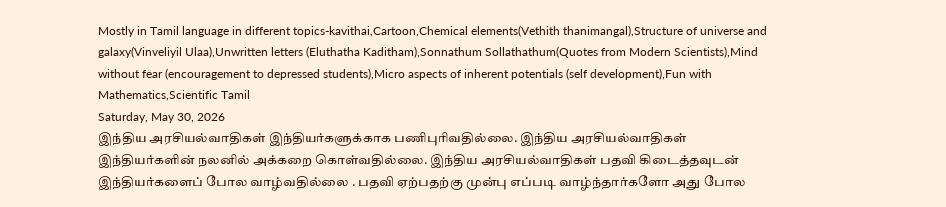Mostly in Tamil language in different topics-kavithai,Cartoon,Chemical elements(Vethith thanimangal),Structure of universe and galaxy(Vinveliyil Ulaa),Unwritten letters (Eluthatha Kaditham),Sonnathum Sollathathum(Quotes from Modern Scientists),Mind without fear (encouragement to depressed students),Micro aspects of inherent potentials (self development),Fun with Mathematics,Scientific Tamil
Saturday, May 30, 2026
இந்திய அரசியல்வாதிகள் இந்தியர்களுக்காக பணிபுரிவதில்லை. இந்திய அரசியல்வாதிகள் இந்தியர்களின் நலனில் அக்கறை கொள்வதில்லை. இந்திய அரசியல்வாதிகள் பதவி கிடைத்தவுடன் இந்தியர்களைப் போல வாழ்வதில்லை . பதவி ஏற்பதற்கு முன்பு எப்படி வாழ்ந்தார்களோ அது போல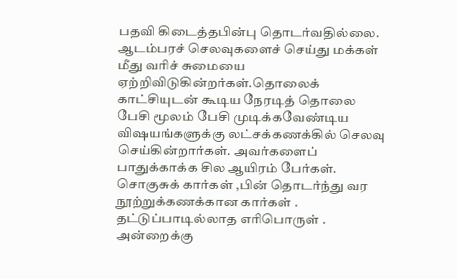பதவி கிடைத்தபின்பு தொடர்வதில்லை. ஆடம்பரச் செலவுகளைச் செய்து மக்கள் மீது வரிச் சுமையை ஏற்றிவிடுகின்றர்கள்.தொலைக் காட்சியுடன் கூடிய நேரடித் தொலை பேசி மூலம் பேசி முடிக்கவேண்டிய விஷயங்களுக்கு லட்சக்கணக்கில் செலவு செய்கின்றார்கள். அவர்களைப் பாதுக்காக்க சில ஆயிரம் பேர்கள். சொகுசுக் கார்கள் ,பின் தொடர்ந்து வர நூற்றுக்கணக்கான கார்கள் . தட்டுப்பாடில்லாத எரிபொருள் . அன்றைக்கு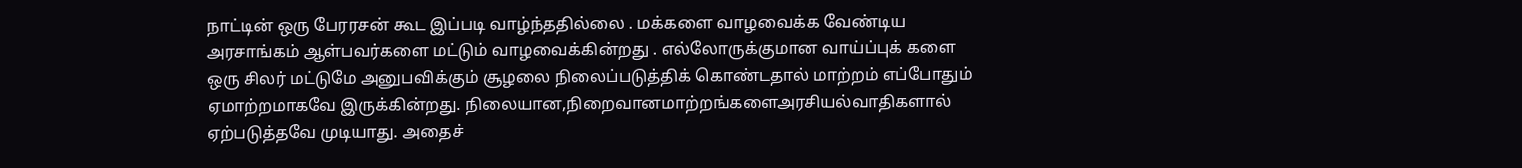நாட்டின் ஒரு பேரரசன் கூட இப்படி வாழ்ந்ததில்லை . மக்களை வாழவைக்க வேண்டிய அரசாங்கம் ஆள்பவர்களை மட்டும் வாழவைக்கின்றது . எல்லோருக்குமான வாய்ப்புக் களை ஒரு சிலர் மட்டுமே அனுபவிக்கும் சூழலை நிலைப்படுத்திக் கொண்டதால் மாற்றம் எப்போதும் ஏமாற்றமாகவே இருக்கின்றது. நிலையான,நிறைவானமாற்றங்களைஅரசியல்வாதிகளால் ஏற்படுத்தவே முடியாது. அதைச்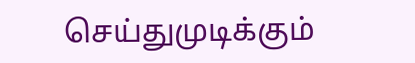செய்துமுடிக்கும்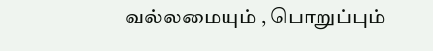வல்லமையும் , பொறுப்பும்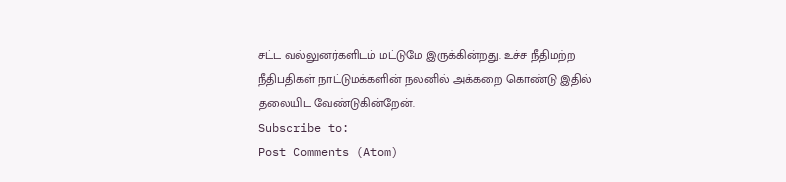சட்ட வல்லுனர்களிடம் மட்டுமே இருக்கின்றது. உச்ச நீதிமற்ற நீதிபதிகள் நாட்டுமக்களின் நலனில் அக்கறை கொண்டு இதில் தலையிட வேண்டுகின்றேன்.
Subscribe to:
Post Comments (Atom)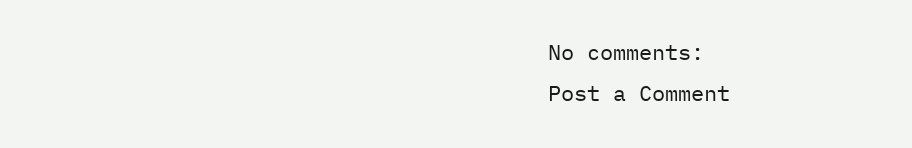No comments:
Post a Comment